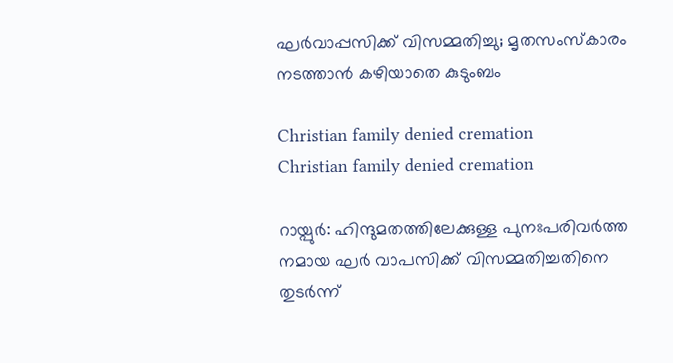ഘര്‍വാപ്പസിക്ക് വിസമ്മതിച്ചു; മൃതസംസ്‌കാരം നടത്താന്‍ കഴിയാതെ കുടുംബം

Christian family denied cremation
Christian family denied cremation

റായ്പുര്‍: ഹിന്ദുമതത്തിലേക്കുള്ള പുനഃപരിവര്‍ത്ത നമായ ഘര്‍ വാപസിക്ക് വിസമ്മതിച്ചതിനെ തുടര്‍ന്ന്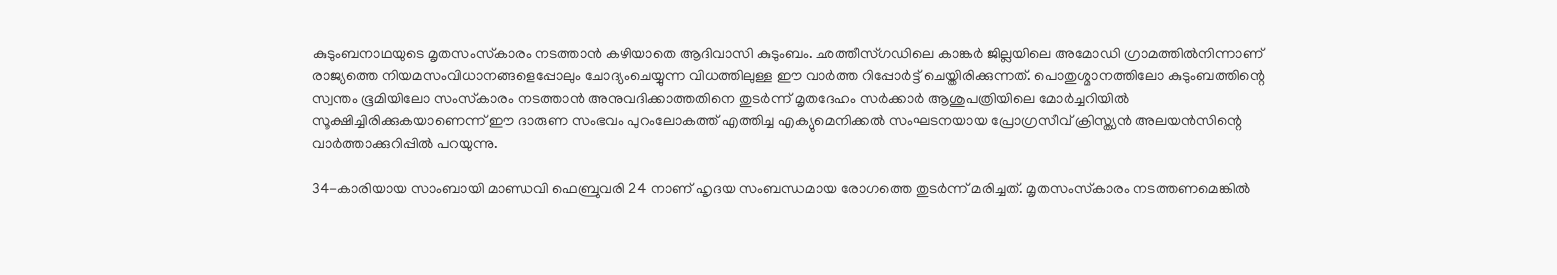കുടുംബനാഥയുടെ മൃതസംസ്‌കാരം നടത്താന്‍ കഴിയാതെ ആദിവാസി കുടുംബം. ഛത്തീസ്ഗഡിലെ കാങ്കര്‍ ജില്ലയിലെ അമോഡി ഗ്രാമത്തില്‍നിന്നാണ് രാജ്യത്തെ നിയമസംവിധാനങ്ങളെപ്പോലും ചോദ്യംചെയ്യുന്ന വിധത്തിലുള്ള ഈ വാര്‍ത്ത റിപ്പോര്‍ട്ട് ചെയ്തിരിക്കുന്നത്. പൊതുശ്മാനത്തിലോ കുടുംബത്തിന്റെ സ്വന്തം ഭൂമിയിലോ സംസ്‌കാരം നടത്താന്‍ അനുവദിക്കാത്തതിനെ തുടര്‍ന്ന് മൃതദേഹം സര്‍ക്കാര്‍ ആശുപത്രിയിലെ മോര്‍ച്ചറിയില്‍ സൂക്ഷിച്ചിരിക്കുകയാണെന്ന് ഈ ദാരുണ സംഭവം പുറംലോകത്ത് എത്തിച്ച എക്യുമെനിക്കല്‍ സംഘടനയായ പ്രോഗ്രസീവ് ക്രിസ്ത്യന്‍ അലയന്‍സിന്റെ വാര്‍ത്താക്കുറിപ്പില്‍ പറയുന്നു.

34-കാരിയായ സാംബായി മാണ്ഡവി ഫെബ്രുവരി 24 നാണ് ഹൃദയ സംബന്ധമായ രോഗത്തെ തുടര്‍ന്ന് മരിച്ചത്. മൃതസംസ്‌കാരം നടത്തണമെങ്കില്‍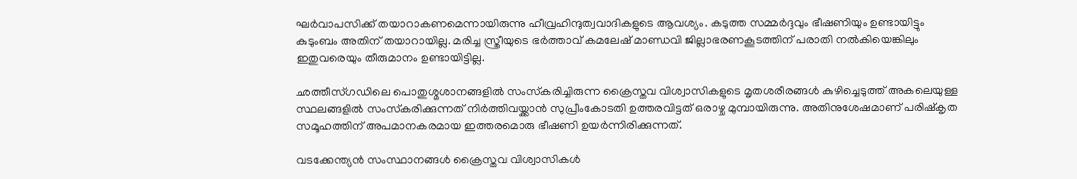ഘര്‍വാപസിക്ക് തയാറാകണമെന്നായിരുന്നു ഹീവ്രഹിന്ദുത്വവാദികളുടെ ആവശ്യം. കടുത്ത സമ്മര്‍ദ്ദവും ഭീഷണിയും ഉണ്ടായിട്ടും കുടുംബം അതിന് തയാറായില്ല. മരിച്ച സ്ത്രീയുടെ ഭര്‍ത്താവ് കമലേഷ് മാണ്ഡവി ജില്ലാഭരണകൂടത്തിന് പരാതി നല്‍കിയെങ്കിലും ഇതുവരെയും തീരുമാനം ഉണ്ടായിട്ടില്ല.

ഛത്തീസ്ഗഡിലെ പൊതുശ്മശാനങ്ങളില്‍ സംസ്‌കരിച്ചിരുന്ന ക്രൈസ്തവ വിശ്വാസികളുടെ മൃതശരീരങ്ങള്‍ കുഴിച്ചെടുത്ത് അകലെയുള്ള സ്ഥലങ്ങളില്‍ സംസ്‌കരിക്കുന്നത് നിര്‍ത്തിവയ്ക്കാന്‍ സുപ്രീംകോടതി ഉത്തരവിട്ടത് ഒരാഴ്ച മുമ്പായിരുന്നു. അതിനുശേഷമാണ് പരിഷ്‌കൃത സമൂഹത്തിന് അപമാനകരമായ ഇത്തരമൊരു ഭീഷണി ഉയര്‍ന്നിരിക്കുന്നത്.

വടക്കേന്ത്യന്‍ സംസ്ഥാനങ്ങള്‍ ക്രൈസ്തവ വിശ്വാസികള്‍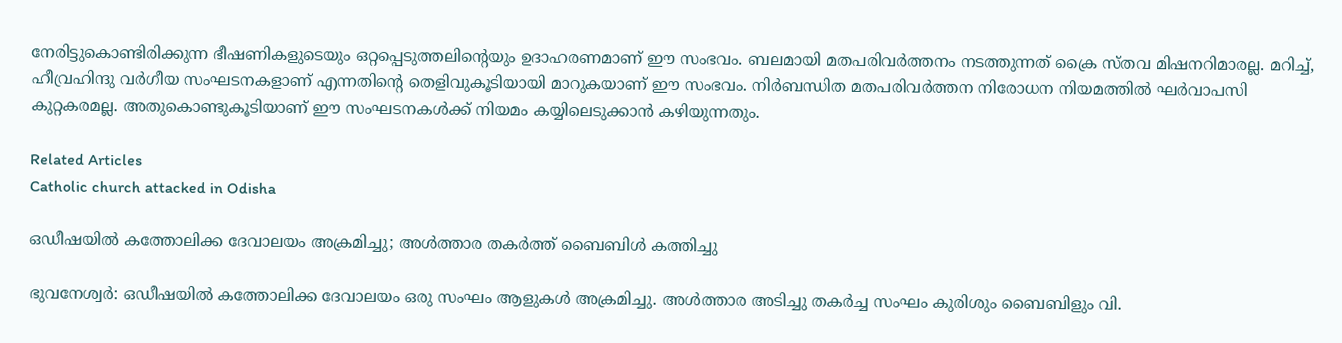നേരിട്ടുകൊണ്ടിരിക്കുന്ന ഭീഷണികളുടെയും ഒറ്റപ്പെടുത്തലിന്റെയും ഉദാഹരണമാണ് ഈ സംഭവം. ബലമായി മതപരിവര്‍ത്തനം നടത്തുന്നത് ക്രൈ സ്തവ മിഷനറിമാരല്ല. മറിച്ച്, ഹീവ്രഹിന്ദു വര്‍ഗീയ സംഘടനകളാണ് എന്നതിന്റെ തെളിവുകൂടിയായി മാറുകയാണ് ഈ സംഭവം. നിര്‍ബന്ധിത മതപരിവര്‍ത്തന നിരോധന നിയമത്തില്‍ ഘര്‍വാപസി കുറ്റകരമല്ല. അതുകൊണ്ടുകൂടിയാണ് ഈ സംഘടനകള്‍ക്ക് നിയമം കയ്യിലെടുക്കാന്‍ കഴിയുന്നതും.

Related Articles
Catholic church attacked in Odisha

ഒഡീഷയില്‍ കത്തോലിക്ക ദേവാലയം അക്രമിച്ചു; അള്‍ത്താര തകര്‍ത്ത് ബൈബിള്‍ കത്തിച്ചു

ഭുവനേശ്വര്‍: ഒഡീഷയില്‍ കത്തോലിക്ക ദേവാലയം ഒരു സംഘം ആളുകള്‍ അക്രമിച്ചു. അള്‍ത്താര അടിച്ചു തകര്‍ച്ച സംഘം കുരിശും ബൈബിളും വി.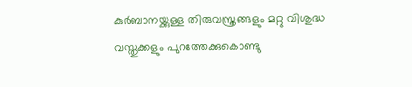കുര്‍ബാനയ്ക്കുള്ള തിരുവസ്ത്രങ്ങളും മറ്റു വിശുദ്ധ വസ്തുക്കളും പുറത്തേക്കുകൊണ്ടു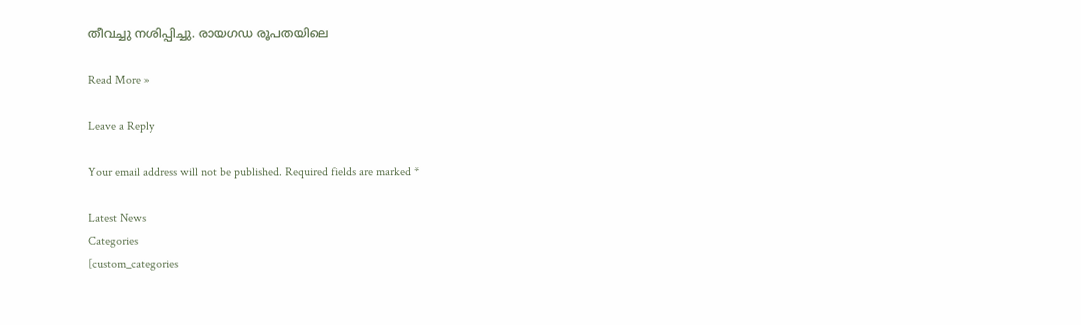തീവച്ചു നശിപ്പിച്ചു. രായഗഡ രൂപതയിലെ

Read More »

Leave a Reply

Your email address will not be published. Required fields are marked *

Latest News
Categories
[custom_categories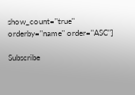show_count="true" orderby="name" order="ASC"]

Subscribe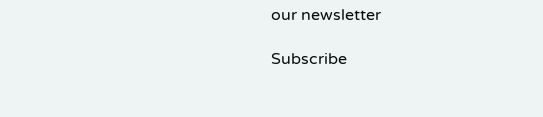our newsletter

Subscribe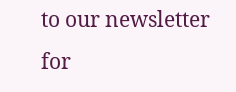to our newsletter for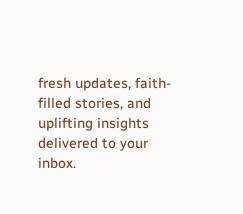fresh updates, faith-filled stories, and uplifting insights delivered to your inbox.